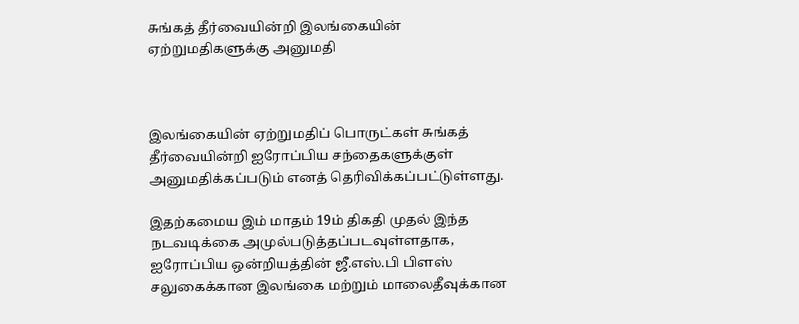சுங்கத் தீர்வையின்றி இலங்கையின் ஏற்றுமதிகளுக்கு அனுமதி



இலங்கையின் ஏற்றுமதிப் பொருட்கள் சுங்கத் தீர்வையின்றி ஐரோப்பிய சந்தைகளுக்குள் அனுமதிக்கப்படும் எனத் தெரிவிக்கப்பட்டுள்ளது.

இதற்கமைய இம் மாதம் 19ம் திகதி முதல் இந்த நடவடிக்கை அமுல்படுத்தப்படவுள்ளதாக, ஐரோப்பிய ஒன்றியத்தின் ஜீ.எஸ்.பி பிளஸ் சலுகைக்கான இலங்கை மற்றும் மாலைதீவுக்கான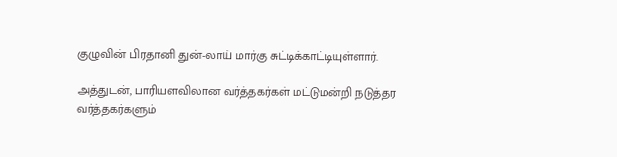குழுவின் பிரதானி துன்-லாய் மார்கு சுட்டிக்காட்டியுள்ளார்.

அத்துடன், பாரியளவிலான வர்த்தகர்கள் மட்டுமன்றி நடுத்தர வர்த்தகர்களும்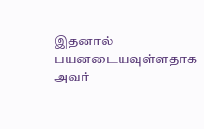இதனால் பயனடையவுள்ளதாக அவர்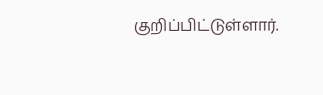குறிப்பிட்டுள்ளார்.